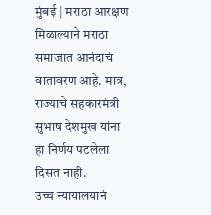मुंबई | मराठा आरक्षण मिळाल्याने मराठा समाजात आनंदाचं वातावरण आहे. मात्र, राज्याचे सहकारमंत्री सुभाष देशमुख यांना हा निर्णय पटलेला दिसत नाही.
उच्च न्यायालयानं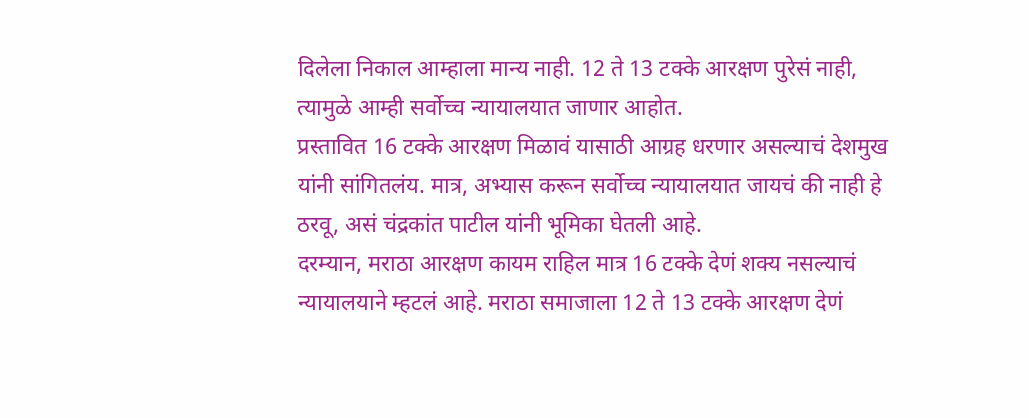दिलेला निकाल आम्हाला मान्य नाही. 12 ते 13 टक्के आरक्षण पुरेसं नाही, त्यामुळे आम्ही सर्वोच्च न्यायालयात जाणार आहोत.
प्रस्तावित 16 टक्के आरक्षण मिळावं यासाठी आग्रह धरणार असल्याचं देशमुख यांनी सांगितलंय. मात्र, अभ्यास करून सर्वोच्च न्यायालयात जायचं की नाही हे ठरवू, असं चंद्रकांत पाटील यांनी भूमिका घेतली आहे.
दरम्यान, मराठा आरक्षण कायम राहिल मात्र 16 टक्के देणं शक्य नसल्याचं न्यायालयाने म्हटलं आहे. मराठा समाजाला 12 ते 13 टक्के आरक्षण देणं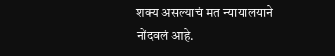शक्य असल्याचं मत न्यायालयाने नोंदवलं आहे.